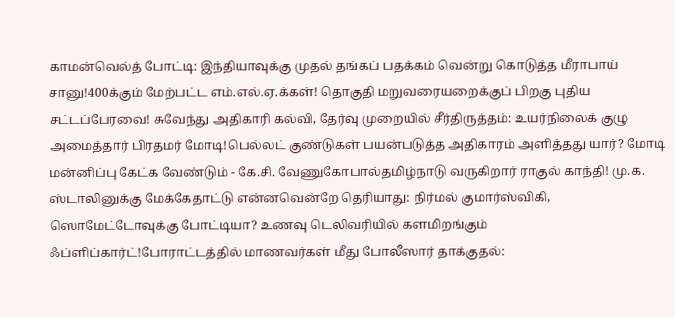காமன்வெல்த் போட்டி: இந்தியாவுக்கு முதல் தங்கப் பதக்கம் வென்று கொடுத்த மீராபாய் சானு!400க்கும் மேற்பட்ட எம்.எல்.ஏ.க்கள்! தொகுதி மறுவரையறைக்குப் பிறகு புதிய சட்டப்பேரவை! சுவேந்து அதிகாரி கல்வி, தேர்வு முறையில் சீர்திருத்தம்: உயர்நிலைக் குழு அமைத்தார் பிரதமர் மோடி!பெல்லட் குண்டுகள் பயன்படுத்த அதிகாரம் அளித்தது யார்? மோடி மன்னிப்பு கேட்க வேண்டும் - கே.சி. வேணுகோபால்தமிழ்நாடு வருகிறார் ராகுல் காந்தி! மு.க. ஸ்டாலினுக்கு மேக்கேதாட்டு என்னவென்றே தெரியாது: நிர்மல் குமார்ஸ்விகி, ஸொமேட்டோவுக்கு போட்டியா? உணவு டெலிவரியில் களமிறங்கும் ஃப்ளிப்கார்ட்!போராட்டத்தில் மாணவர்கள் மீது போலீஸார் தாக்குதல்: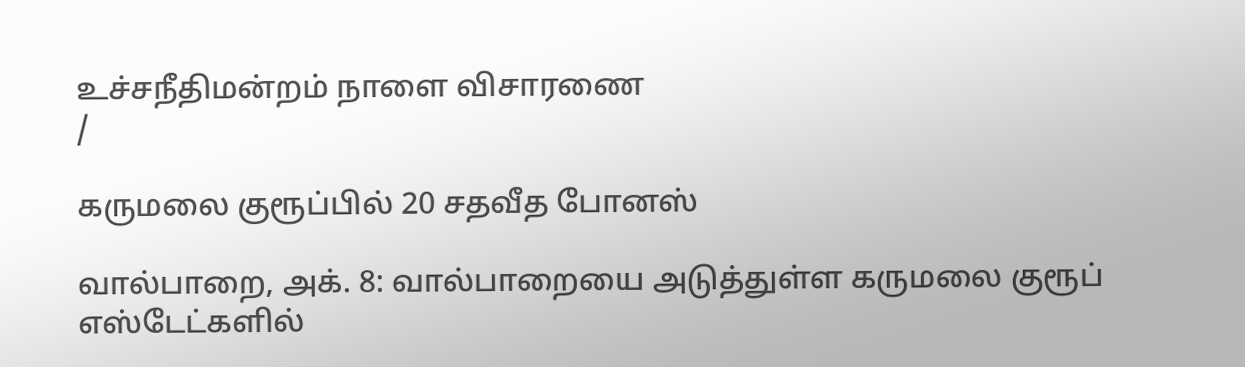உச்சநீதிமன்றம் நாளை விசாரணை
/

கருமலை குரூப்பில் 20 சதவீத போனஸ்

வால்பாறை, அக். 8: வால்பாறையை அடுத்துள்ள கருமலை குரூப் எஸ்டேட்களில்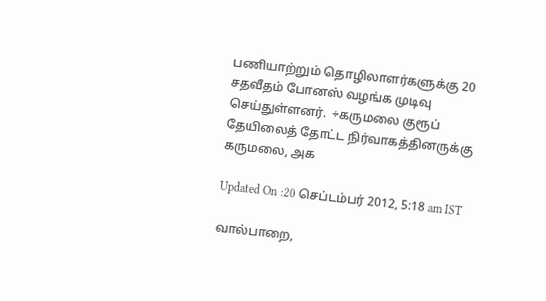பணியாற்றும் தொழிலாளர்களுக்கு 20 சதவீதம் போனஸ் வழங்க முடிவு செய்துள்ளனர்.  ÷கருமலை குரூப் தேயிலைத் தோட்ட நிர்வாகத்தினருக்கு கருமலை, அக

Updated On :20 செப்டம்பர் 2012, 5:18 am IST

வால்பாறை,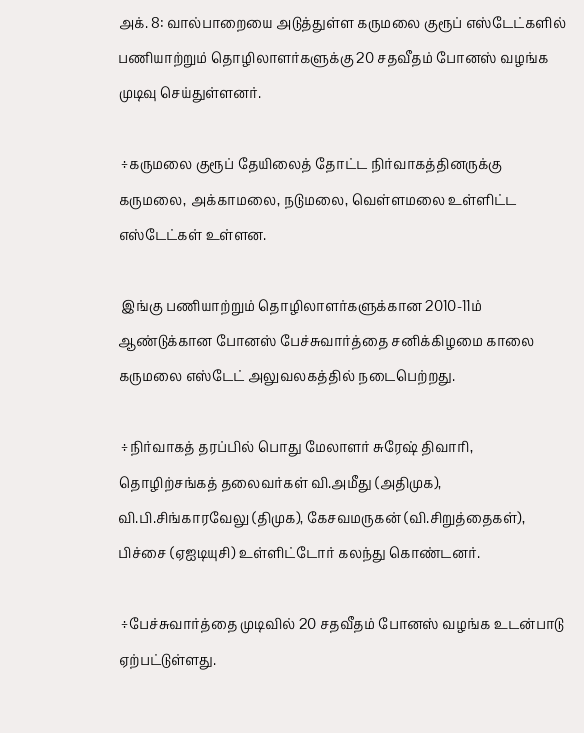அக். 8: வால்பாறையை அடுத்துள்ள கருமலை குரூப் எஸ்டேட்களில் பணியாற்றும் தொழிலாளர்களுக்கு 20 சதவீதம் போனஸ் வழங்க முடிவு செய்துள்ளனர்.

 ÷கருமலை குரூப் தேயிலைத் தோட்ட நிர்வாகத்தினருக்கு கருமலை, அக்காமலை, நடுமலை, வெள்ளமலை உள்ளிட்ட எஸ்டேட்கள் உள்ளன.

 இங்கு பணியாற்றும் தொழிலாளர்களுக்கான 2010-11ம் ஆண்டுக்கான போனஸ் பேச்சுவார்த்தை சனிக்கிழமை காலை கருமலை எஸ்டேட் அலுவலகத்தில் நடைபெற்றது.

 ÷நிர்வாகத் தரப்பில் பொது மேலாளர் சுரேஷ் திவாரி, தொழிற்சங்கத் தலைவர்கள் வி.அமீது (அதிமுக), வி.பி.சிங்காரவேலு (திமுக), கேசவமருகன் (வி.சிறுத்தைகள்), பிச்சை (ஏஐடியுசி) உள்ளிட்டோர் கலந்து கொண்டனர்.

 ÷பேச்சுவார்த்தை முடிவில் 20 சதவீதம் போனஸ் வழங்க உடன்பாடு ஏற்பட்டுள்ளது.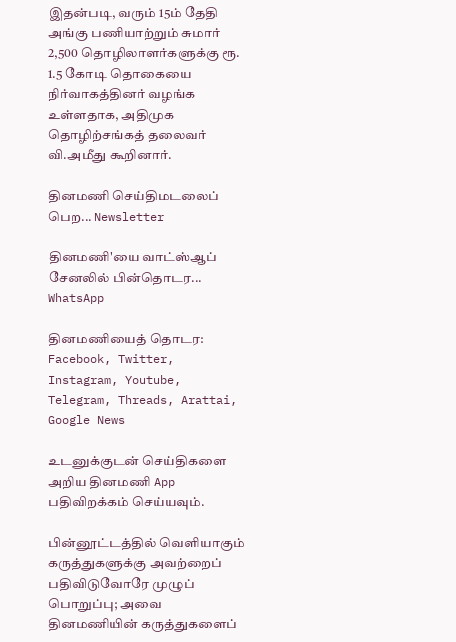இதன்படி, வரும் 15ம் தேதி அங்கு பணியாற்றும் சுமார் 2,500 தொழிலாளர்களுக்கு ரூ. 1.5 கோடி தொகையை நிர்வாகத்தினர் வழங்க உள்ளதாக, அதிமுக தொழிற்சங்கத் தலைவர் வி.அமீது கூறினார்.

தினமணி செய்திமடலைப் பெற... Newsletter

தினமணி'யை வாட்ஸ்ஆப் சேனலில் பின்தொடர... WhatsApp

தினமணியைத் தொடர: Facebook, Twitter, Instagram, Youtube, Telegram, Threads, Arattai, Google News

உடனுக்குடன் செய்திகளை அறிய தினமணி App பதிவிறக்கம் செய்யவும்.

பின்னூட்டத்தில் வெளியாகும் கருத்துகளுக்கு அவற்றைப் பதிவிடுவோரே முழுப் பொறுப்பு; அவை தினமணியின் கருத்துகளைப்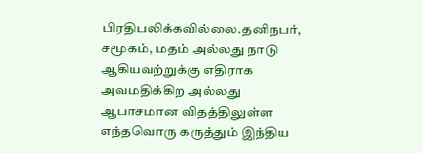பிரதிபலிக்கவில்லை.தனிநபர், சமூகம், மதம் அல்லது நாடு ஆகியவற்றுக்கு எதிராக அவமதிக்கிற அல்லது ஆபாசமான விதத்திலுள்ள எந்தவொரு கருத்தும் இந்திய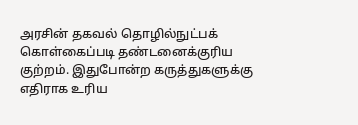அரசின் தகவல் தொழில்நுட்பக் கொள்கைப்படி தண்டனைக்குரிய குற்றம். இதுபோன்ற கருத்துகளுக்கு எதிராக உரிய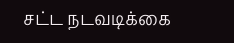சட்ட நடவடிக்கை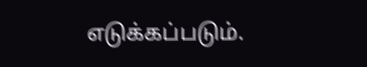எடுக்கப்படும்.